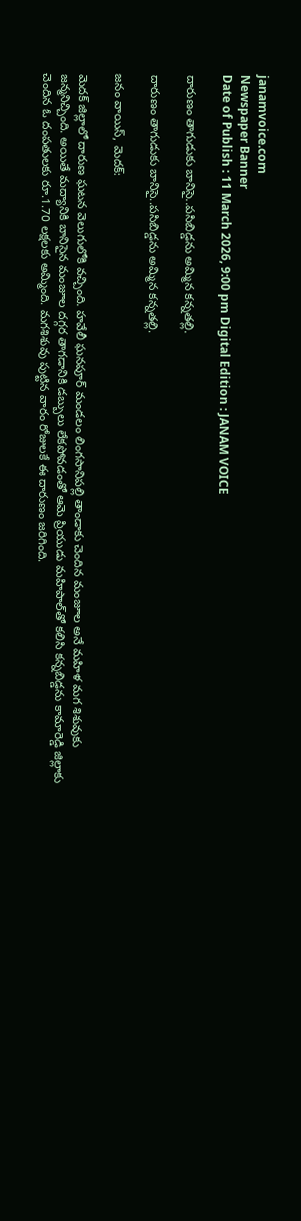janamvoice.com
Newspaper Banner
Date of Publish : 11 March 2026, 9:00 pm Digital Edition : JANAM VOICE

దారుణం తాగుడుకు బానిసై..పసిబిడ్డను అమ్మిన కన్నతల్లి.

దారుణం తాగుడుకు బానిసై..పసిబిడ్డను అమ్మిన కన్నతల్లి.

జనం వాయిస్, మెదక్:

మెదక్ జిల్లాలో దారుణ ఘటన వెలుగులోకి వచ్చింది. హవేలీ ఘనపూర్ మండలం లింగసానిపల్లి తాండాకు చెందిన మంజూల అనే మహిళ మగ శిశువుకు జన్మనిచ్చింది. అయితే మద్యానికి బానిసైన మంజూల దగ్గర తాగడానికి డబ్బులు లేకపోవడంతో ఆమె ప్రియుడు మహిపాల్‌తో కలిసి కన్నబిడ్డను కామారెడ్డి జిల్లాకు చెందిన ఓ దంపతులకు రూ.1.70 లక్షలకు అమ్మింది. మగశిశువు పుట్టిన వారం రోజులకే ఈ దారుణం జరిగింది.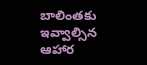బాలింతకు ఇవ్వాల్సిన ఆహార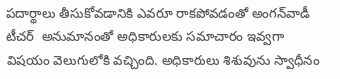పదార్థాలు తీసుకోవడానికి ఎవరూ రాకపోవడంతో అంగన్‌వాడీ టీచర్  అనుమానంతో అధికారులకు సమాచారం ఇవ్వగా విషయం వెలుగులోకి వచ్చింది. అధికారులు శిశువును స్వాధీనం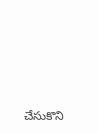చేసుకొని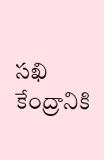సఖి కేంద్రానికి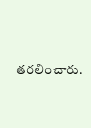తరలించారు.